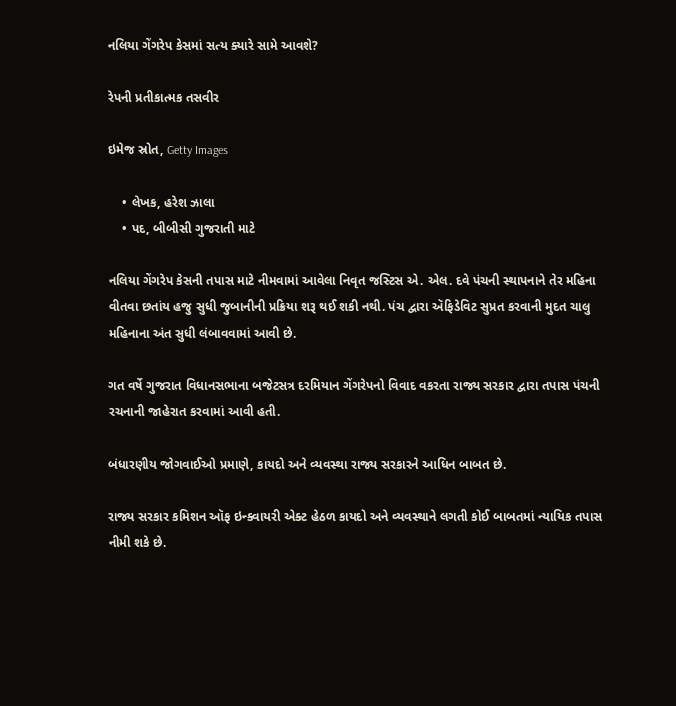નલિયા ગેંગરેપ કેસમાં સત્ય ક્યારે સામે આવશે?

રેપની પ્રતીકાત્મક તસવીર

ઇમેજ સ્રોત, Getty Images

    • લેખક, હરેશ ઝાલા
    • પદ, બીબીસી ગુજરાતી માટે

નલિયા ગેંગરેપ કેસની તપાસ માટે નીમવામાં આવેલા નિવૃત જસ્ટિસ એ. એલ. દવે પંચની સ્થાપનાને તેર મહિના વીતવા છતાંય હજુ સુધી જુબાનીની પ્રક્રિયા શરૂ થઈ શકી નથી. પંચ દ્વારા ઍફિડેવિટ સુપ્રત કરવાની મુદત ચાલુ મહિનાના અંત સુધી લંબાવવામાં આવી છે.

ગત વર્ષે ગુજરાત વિધાનસભાના બજેટસત્ર દરમિયાન ગેંગરેપનો વિવાદ વકરતા રાજ્ય સરકાર દ્વારા તપાસ પંચની રચનાની જાહેરાત કરવામાં આવી હતી.

બંધારણીય જોગવાઈઓ પ્રમાણે, કાયદો અને વ્યવસ્થા રાજ્ય સરકારને આધિન બાબત છે.

રાજ્ય સરકાર કમિશન ઑફ ઇન્ક્વાયરી એક્ટ હેઠળ કાયદો અને વ્યવસ્થાને લગતી કોઈ બાબતમાં ન્યાયિક તપાસ નીમી શકે છે.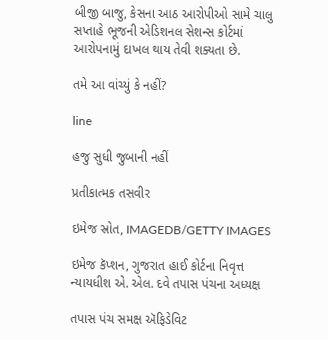બીજી બાજુ, કેસના આઠ આરોપીઓ સામે ચાલુ સપ્તાહે ભૂજની એડિશનલ સેશન્સ કોર્ટમાં આરોપનામું દાખલ થાય તેવી શક્યતા છે.

તમે આ વાંચ્યું કે નહીં?

line

હજુ સુધી જુબાની નહીં

પ્રતીકાત્મક તસવીર

ઇમેજ સ્રોત, IMAGEDB/GETTY IMAGES

ઇમેજ કૅપ્શન, ગુજરાત હાઈ કોર્ટના નિવૃત્ત ન્યાયધીશ એ. એલ. દવે તપાસ પંચના અધ્યક્ષ

તપાસ પંચ સમક્ષ ઍફિડેવિટ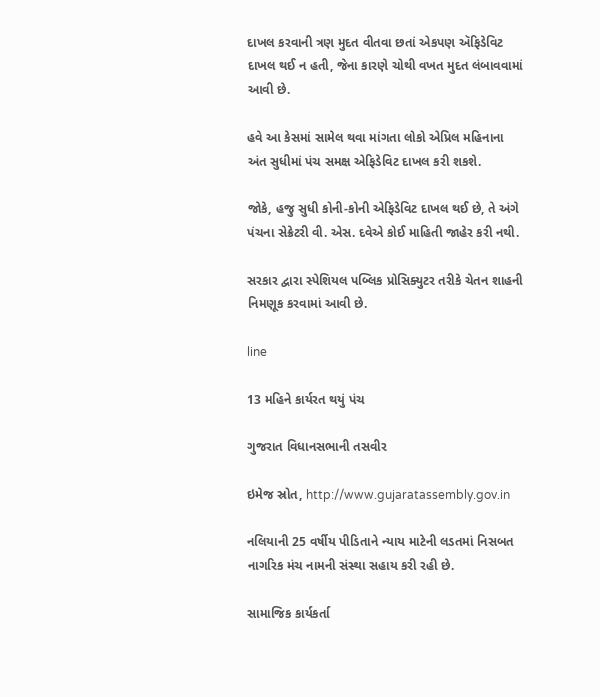દાખલ કરવાની ત્રણ મુદત વીતવા છતાં એકપણ ઍફિડેવિટ દાખલ થઈ ન હતી, જેના કારણે ચોથી વખત મુદત લંબાવવામાં આવી છે.

હવે આ કેસમાં સામેલ થવા માંગતા લોકો એપ્રિલ મહિનાના અંત સુધીમાં પંચ સમક્ષ એફિડેવિટ દાખલ કરી શકશે.

જોકે, હજુ સુધી કોની-કોની એફિડેવિટ દાખલ થઈ છે, તે અંગે પંચના સેક્રેટરી વી. એસ. દવેએ કોઈ માહિતી જાહેર કરી નથી.

સરકાર દ્વારા સ્પેશિયલ પબ્લિક પ્રોસિક્યુટર તરીકે ચેતન શાહની નિમણૂક કરવામાં આવી છે.

line

13 મહિને કાર્યરત થયું પંચ

ગુજરાત વિધાનસભાની તસવીર

ઇમેજ સ્રોત, http://www.gujaratassembly.gov.in

નલિયાની 25 વર્ષીય પીડિતાને ન્યાય માટેની લડતમાં નિસબત નાગરિક મંચ નામની સંસ્થા સહાય કરી રહી છે.

સામાજિક કાર્યકર્તા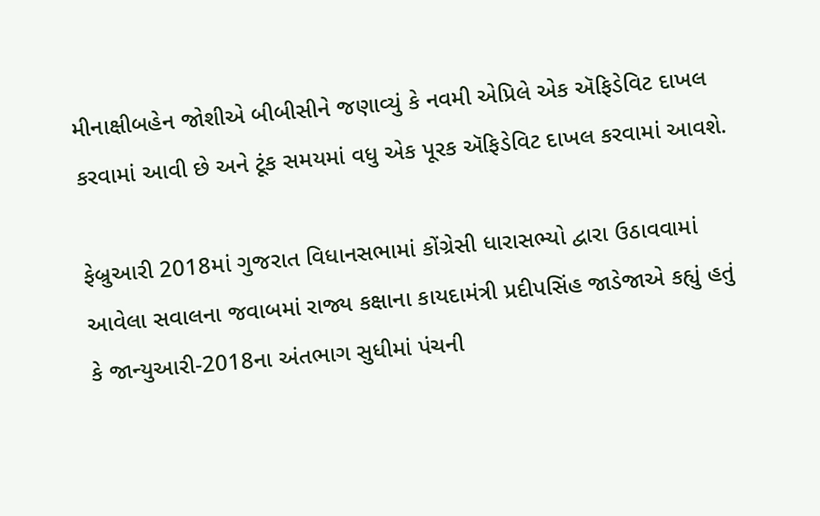મીનાક્ષીબહેન જોશીએ બીબીસીને જણાવ્યું કે નવમી એપ્રિલે એક ઍફિડેવિટ દાખલ કરવામાં આવી છે અને ટૂંક સમયમાં વધુ એક પૂરક ઍફિડેવિટ દાખલ કરવામાં આવશે.

ફેબ્રુઆરી 2018માં ગુજરાત વિધાનસભામાં કોંગ્રેસી ધારાસભ્યો દ્વારા ઉઠાવવામાં આવેલા સવાલના જવાબમાં રાજ્ય કક્ષાના કાયદામંત્રી પ્રદીપસિંહ જાડેજાએ કહ્યું હતું કે જાન્યુઆરી-2018ના અંતભાગ સુધીમાં પંચની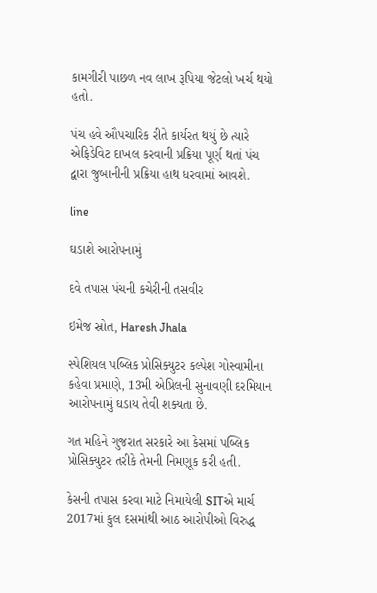કામગીરી પાછળ નવ લાખ રૂપિયા જેટલો ખર્ચ થયો હતો.

પંચ હવે ઔપચારિક રીતે કાર્યરત થયું છે ત્યારે એફિડેવિટ દાખલ કરવાની પ્રક્રિયા પૂર્ણ થતાં પંચ દ્વારા જુબાનીની પ્રક્રિયા હાથ ધરવામાં આવશે.

line

ઘડાશે આરોપનામું

દવે તપાસ પંચની કચેરીની તસવીર

ઇમેજ સ્રોત, Haresh Jhala

સ્પેશિયલ પબ્લિક પ્રોસિક્યુટર કલ્પેશ ગોસ્વામીના કહેવા પ્રમાણે, 13મી એપ્રિલની સુનાવણી દરમિયાન આરોપનામું ઘડાય તેવી શક્યતા છે.

ગત મહિને ગુજરાત સરકારે આ કેસમાં પબ્લિક પ્રોસિક્યુટર તરીકે તેમની નિમણૂક કરી હતી.

કેસની તપાસ કરવા માટે નિમાયેલી SITએ માર્ચ 2017માં કુલ દસમાંથી આઠ આરોપીઓ વિરુદ્ધ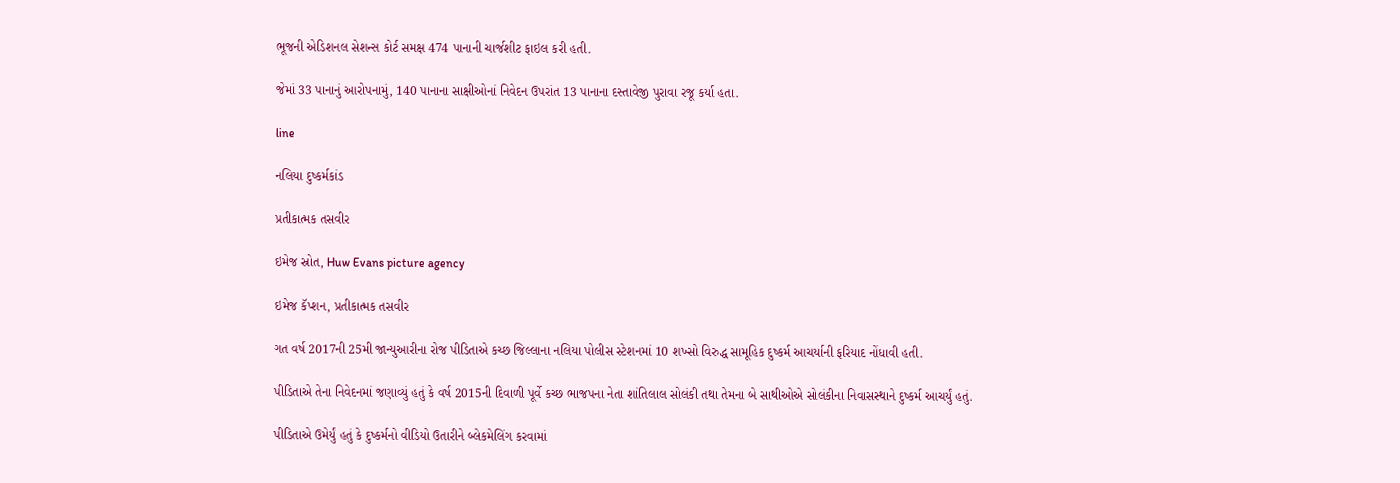ભૂજની એડિશનલ સેશન્સ કોર્ટ સમક્ષ 474 પાનાની ચાર્જશીટ ફાઇલ કરી હતી.

જેમાં 33 પાનાનું આરોપનામું, 140 પાનાના સાક્ષીઓનાં નિવેદન ઉપરાંત 13 પાનાના દસ્તાવેજી પુરાવા રજૂ કર્યા હતા.

line

નલિયા દુષ્કર્મકાંડ

પ્રતીકાત્મક તસવીર

ઇમેજ સ્રોત, Huw Evans picture agency

ઇમેજ કૅપ્શન, પ્રતીકાત્મક તસવીર

ગત વર્ષ 2017ની 25મી જાન્યુઆરીના રોજ પીડિતાએ કચ્છ જિલ્લાના નલિયા પોલીસ સ્ટેશનમાં 10 શખ્સો વિરુદ્ધ સામૂહિક દુષ્કર્મ આચર્યાની ફરિયાદ નોંધાવી હતી.

પીડિતાએ તેના નિવેદનમાં જણાવ્યું હતું કે વર્ષ 2015ની દિવાળી પૂર્વે કચ્છ ભાજપના નેતા શાંતિલાલ સોલંકી તથા તેમના બે સાથીઓએ સોલંકીના નિવાસસ્થાને દુષ્કર્મ આચર્યું હતું.

પીડિતાએ ઉમેર્યું હતું કે દુષ્કર્મનો વીડિયો ઉતારીને બ્લેકમેલિંગ કરવામાં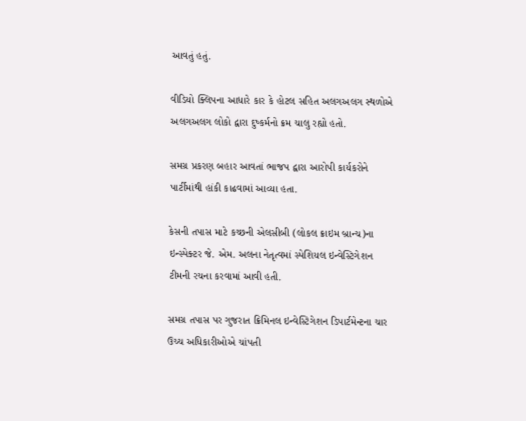આવતું હતું.

વીડિયો ક્લિપના આધારે કાર કે હોટલ સહિત અલગઅલગ સ્થળોએ અલગઅલગ લોકો દ્વારા દુષ્કર્મનો ક્રમ ચાલુ રહ્યો હતો.

સમગ્ર પ્રકરણ બહાર આવતાં ભાજપ દ્વારા આરોપી કાર્યકરોને પાર્ટીમાંથી હાંકી કાઢવામાં આવ્યા હતા.

કેસની તપાસ માટે કચ્છની એલસીબી (લોકલ ક્રાઇમ બ્રાન્ચ)ના ઇન્સ્પેક્ટર જે. એમ. અલના નેતૃત્વમાં સ્પેશિયલ ઇન્વેસ્ટિગેશન ટીમની રચના કરવામાં આવી હતી.

સમગ્ર તપાસ પર ગુજરાત ક્રિમિનલ ઇન્વેસ્ટિગેશન ડિપાર્ટમેન્ટના ચાર ઉચ્ચ અધિકારીઓએ ચાંપતી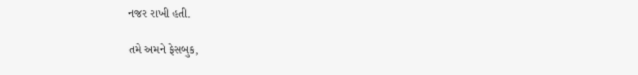નજર રાખી હતી.

તમે અમને ફેસબુક,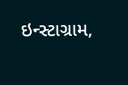ઇન્સ્ટાગ્રામ,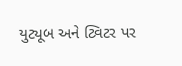યુટ્યૂબ અને ટ્વિટર પર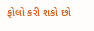ફોલો કરી શકો છો